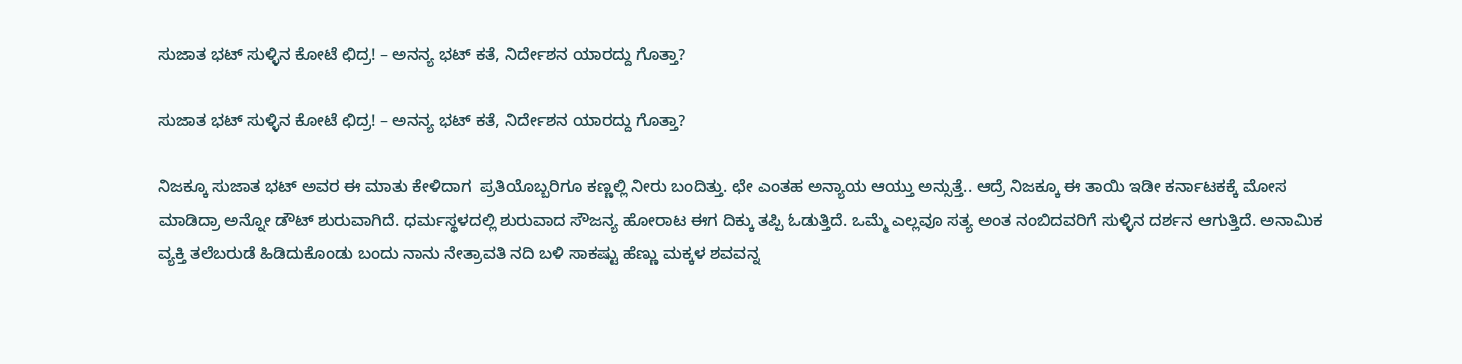ಸುಜಾತ ಭಟ್ ಸುಳ್ಳಿನ ಕೋಟೆ ಛಿದ್ರ! – ಅನನ್ಯ ಭಟ್ ಕತೆ, ನಿರ್ದೇಶನ ಯಾರದ್ದು ಗೊತ್ತಾ?

ಸುಜಾತ ಭಟ್ ಸುಳ್ಳಿನ ಕೋಟೆ ಛಿದ್ರ! – ಅನನ್ಯ ಭಟ್ ಕತೆ, ನಿರ್ದೇಶನ ಯಾರದ್ದು ಗೊತ್ತಾ?

ನಿಜಕ್ಕೂ ಸುಜಾತ ಭಟ್ ಅವರ ಈ ಮಾತು ಕೇಳಿದಾಗ  ಪ್ರತಿಯೊಬ್ಬರಿಗೂ ಕಣ್ಣಲ್ಲಿ ನೀರು ಬಂದಿತ್ತು. ಛೇ ಎಂತಹ ಅನ್ಯಾಯ ಆಯ್ತು ಅನ್ಸುತ್ತೆ.. ಆದ್ರೆ ನಿಜಕ್ಕೂ ಈ ತಾಯಿ ಇಡೀ ಕರ್ನಾಟಕಕ್ಕೆ ಮೋಸ ಮಾಡಿದ್ರಾ ಅನ್ನೋ ಡೌಟ್ ಶುರುವಾಗಿದೆ. ಧರ್ಮಸ್ಥಳದಲ್ಲಿ ಶುರುವಾದ ಸೌಜನ್ಯ ಹೋರಾಟ ಈಗ ದಿಕ್ಕು ತಪ್ಪಿ ಓಡುತ್ತಿದೆ. ಒಮ್ಮೆ ಎಲ್ಲವೂ ಸತ್ಯ ಅಂತ ನಂಬಿದವರಿಗೆ ಸುಳ್ಳಿನ ದರ್ಶನ ಆಗುತ್ತಿದೆ. ಅನಾಮಿಕ ವ್ಯಕ್ತಿ ತಲೆಬರುಡೆ ಹಿಡಿದುಕೊಂಡು ಬಂದು ನಾನು ನೇತ್ರಾವತಿ ನದಿ ಬಳಿ ಸಾಕಷ್ಟು ಹೆಣ್ಣು ಮಕ್ಕಳ ಶವವನ್ನ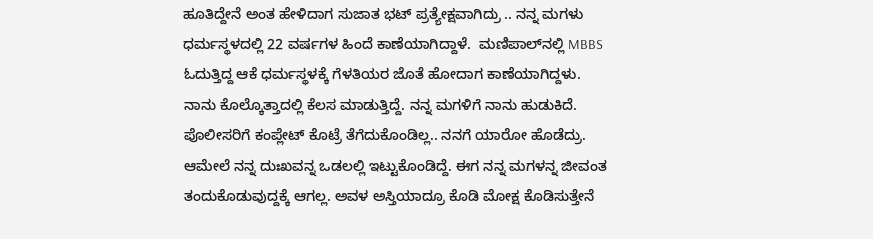ಹೂತಿದ್ದೇನೆ ಅಂತ ಹೇಳಿದಾಗ ಸುಜಾತ ಭಟ್ ಪ್ರತ್ಯೇಕ್ಷವಾಗಿದ್ರು .. ನನ್ನ ಮಗಳು ಧರ್ಮಸ್ಥಳದಲ್ಲಿ 22 ವರ್ಷಗಳ ಹಿಂದೆ ಕಾಣೆಯಾಗಿದ್ದಾಳೆ.  ಮಣಿಪಾಲ್‌ನಲ್ಲಿ MBBS ಓದುತ್ತಿದ್ದ ಆಕೆ ಧರ್ಮಸ್ಥಳಕ್ಕೆ ಗೆಳತಿಯರ ಜೊತೆ ಹೋದಾಗ ಕಾಣೆಯಾಗಿದ್ದಳು. ನಾನು ಕೊಲ್ಕೊತ್ತಾದಲ್ಲಿ ಕೆಲಸ ಮಾಡುತ್ತಿದ್ದೆ. ನನ್ನ ಮಗಳಿಗೆ ನಾನು ಹುಡುಕಿದೆ. ಪೊಲೀಸರಿಗೆ ಕಂಪ್ಲೇಟ್ ಕೊಟ್ರೆ ತೆಗೆದುಕೊಂಡಿಲ್ಲ.. ನನಗೆ ಯಾರೋ ಹೊಡೆದ್ರು. ಆಮೇಲೆ ನನ್ನ ದುಃಖವನ್ನ ಒಡಲಲ್ಲಿ ಇಟ್ಟುಕೊಂಡಿದ್ದೆ. ಈಗ ನನ್ನ ಮಗಳನ್ನ ಜೀವಂತ ತಂದುಕೊಡುವುದ್ದಕ್ಕೆ ಆಗಲ್ಲ. ಅವಳ ಅಸ್ತಿಯಾದ್ರೂ ಕೊಡಿ ಮೋಕ್ಷ ಕೊಡಿಸುತ್ತೇನೆ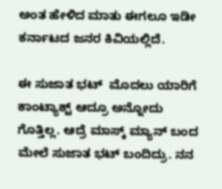ಅಂತ ಹೇಳಿದ ಮಾತು ಈಗಲೂ ಇಡೀ ಕರ್ನಾಟದ ಜನರ ಕಿವಿಯಲ್ಲಿದೆ.

ಈ ಸುಜಾತ ಭಟ್  ಮೊದಲು ಯಾರಿಗೆ ಕಾಂಟ್ಯಾಕ್ಟ್ ಆದ್ರೂ ಅನ್ನೋದು ಗೊತ್ತಿಲ್ಲ. ಆದ್ರೆ ಮಾಸ್ಕ್ ಮ್ಯಾನ್ ಬಂದ ಮೇಲೆ ಸುಜಾತ ಭಟ್ ಬಂದಿದ್ರು. ನನ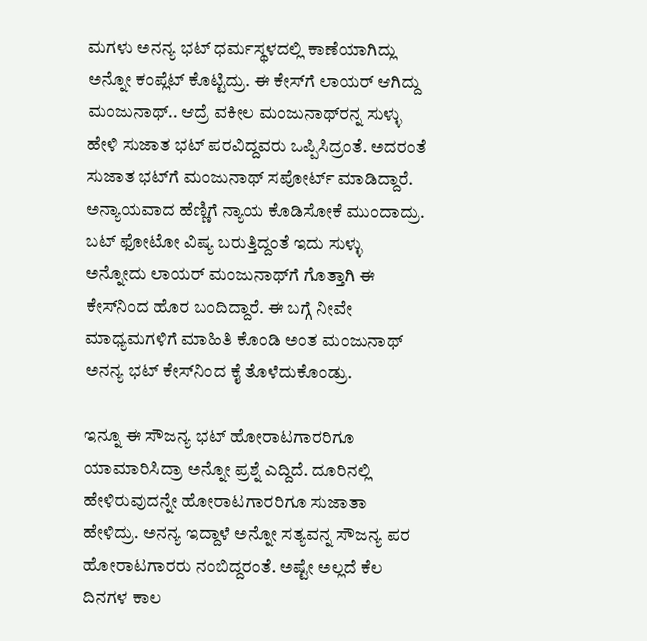ಮಗಳು ಅನನ್ಯ ಭಟ್ ಧರ್ಮಸ್ಥಳದಲ್ಲಿ ಕಾಣೆಯಾಗಿದ್ಲು ಅನ್ನೋ ಕಂಪ್ಲೆಟ್ ಕೊಟ್ಟಿದ್ರು. ಈ ಕೇಸ್‌ಗೆ ಲಾಯರ್ ಆಗಿದ್ದು ಮಂಜುನಾಥ್‌.. ಆದ್ರೆ ವಕೀಲ ಮಂಜುನಾಥ್‌ರನ್ನ ಸುಳ್ಳು ಹೇಳಿ ಸುಜಾತ ಭಟ್ ಪರವಿದ್ದವರು ಒಪ್ಪಿಸಿದ್ರಂತೆ. ಅದರಂತೆ ಸುಜಾತ ಭಟ್‌ಗೆ ಮಂಜುನಾಥ್‌ ಸಪೋರ್ಟ್ ಮಾಡಿದ್ದಾರೆ. ಅನ್ಯಾಯವಾದ ಹೆಣ್ಣಿಗೆ ನ್ಯಾಯ ಕೊಡಿಸೋಕೆ ಮುಂದಾದ್ರು. ಬಟ್ ಫೋಟೋ ವಿಷ್ಯ ಬರುತ್ತಿದ್ದಂತೆ ಇದು ಸುಳ್ಳು ಅನ್ನೋದು ಲಾಯರ್ ಮಂಜುನಾಥ್‌ಗೆ ಗೊತ್ತಾಗಿ ಈ ಕೇಸ್‌ನಿಂದ ಹೊರ ಬಂದಿದ್ದಾರೆ. ಈ ಬಗ್ಗೆ ನೀವೇ ಮಾಧ್ಯಮಗಳಿಗೆ ಮಾಹಿತಿ ಕೊಂಡಿ ಅಂತ ಮಂಜುನಾಥ್ ಅನನ್ಯ ಭಟ್ ಕೇಸ್‌ನಿಂದ ಕೈ ತೊಳೆದುಕೊಂಡ್ರು.

ಇನ್ನೂ ಈ ಸೌಜನ್ಯ ಭಟ್ ಹೋರಾಟಗಾರರಿಗೂ ಯಾಮಾರಿಸಿದ್ರಾ ಅನ್ನೋ ಪ್ರಶ್ನೆ ಎದ್ದಿದೆ. ದೂರಿನಲ್ಲಿ  ಹೇಳಿರುವುದನ್ನೇ ಹೋರಾಟಗಾರರಿಗೂ ಸುಜಾತಾ ಹೇಳಿದ್ರು. ಅನನ್ಯ ಇದ್ದಾಳೆ ಅನ್ನೋ ಸತ್ಯವನ್ನ ಸೌಜನ್ಯ ಪರ ಹೋರಾಟಗಾರರು ನಂಬಿದ್ದರಂತೆ. ಅಷ್ಟೇ ಅಲ್ಲದೆ ಕೆಲ ದಿನಗಳ ಕಾಲ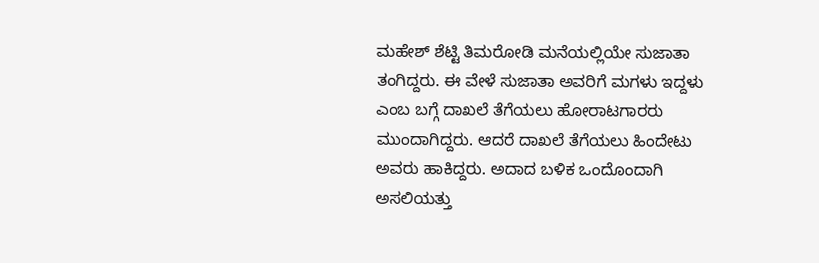ಮಹೇಶ್ ಶೆಟ್ಟಿ ತಿಮರೋಡಿ ‌ಮನೆಯಲ್ಲಿಯೇ ಸುಜಾತಾ ತಂಗಿದ್ದರು. ಈ ವೇಳೆ ಸುಜಾತಾ ಅವರಿಗೆ ಮಗಳು ಇದ್ದಳು ಎಂಬ ಬಗ್ಗೆ ದಾಖಲೆ ತೆಗೆಯಲು ಹೋರಾಟಗಾರರು ಮುಂದಾಗಿದ್ದರು. ಆದರೆ ದಾಖಲೆ ತೆಗೆಯಲು ಹಿಂದೇಟು ಅವರು ಹಾಕಿದ್ದರು. ಅದಾದ ಬಳಿಕ ಒಂದೊಂದಾಗಿ ಅಸಲಿಯತ್ತು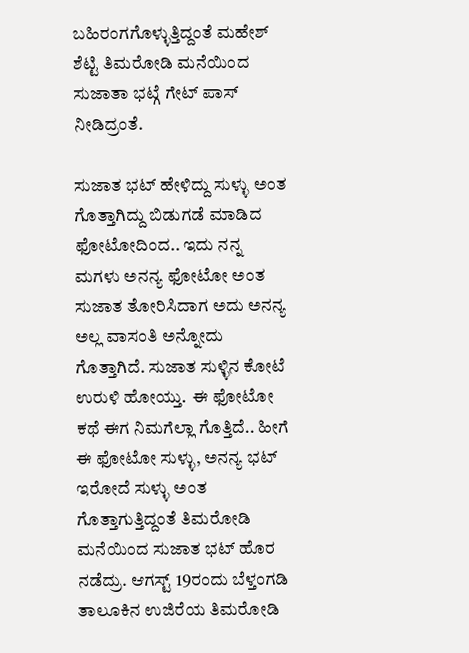ಬಹಿರಂಗಗೊಳ್ಳುತ್ತಿದ್ದಂತೆ ಮಹೇಶ್ ಶೆಟ್ಟಿ ತಿಮರೋಡಿ ಮನೆಯಿಂದ ಸುಜಾತಾ ಭಟ್ಗೆ ಗೇಟ್ ಪಾಸ್ ನೀಡಿದ್ರಂತೆ.

ಸುಜಾತ ಭಟ್ ಹೇಳಿದ್ದು ಸುಳ್ಳು ಅಂತ ಗೊತ್ತಾಗಿದ್ದು ಬಿಡುಗಡೆ ಮಾಡಿದ ಫೋಟೋದಿಂದ.. ಇದು ನನ್ನ ಮಗಳು ಅನನ್ಯ ಫೋಟೋ ಅಂತ ಸುಜಾತ ತೋರಿಸಿದಾಗ ಅದು ಅನನ್ಯ ಅಲ್ಲ ವಾಸಂತಿ ಅನ್ನೋದು ಗೊತ್ತಾಗಿದೆ. ಸುಜಾತ ಸುಳ್ಳಿನ ಕೋಟೆ ಉರುಳಿ ಹೋಯ್ತು.  ಈ ಫೋಟೋ ಕಥೆ ಈಗ ನಿಮಗೆಲ್ಲಾ ಗೊತ್ತಿದೆ.. ಹೀಗೆ ಈ ಫೋಟೋ ಸುಳ್ಳು, ಅನನ್ಯ ಭಟ್ ಇರೋದೆ ಸುಳ್ಳು ಅಂತ ಗೊತ್ತಾಗುತ್ತಿದ್ದಂತೆ ತಿಮರೋಡಿ ಮನೆಯಿಂದ ಸುಜಾತ ಭಟ್ ಹೊರ ನಡೆದ್ರು. ಆಗಸ್ಟ್ 19ರಂದು ಬೆಳ್ತಂಗಡಿ ತಾಲೂಕಿನ ಉಜಿರೆಯ ತಿಮರೋಡಿ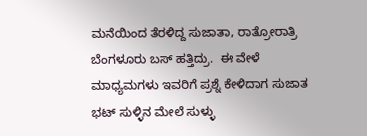ಮನೆಯಿಂದ ತೆರಳಿದ್ದ ಸುಜಾತಾ, ರಾತ್ರೋರಾತ್ರಿ ಬೆಂಗಳೂರು ಬಸ್ ಹತ್ತಿದ್ರು.  ಈ ವೇಳೆ ಮಾಧ್ಯಮಗಳು ಇವರಿಗೆ ಪ್ರಶ್ನೆ ಕೇಳಿದಾಗ ಸುಜಾತ ಭಟ್ ಸುಳ್ಳಿನ ಮೇಲೆ ಸುಳ್ಳು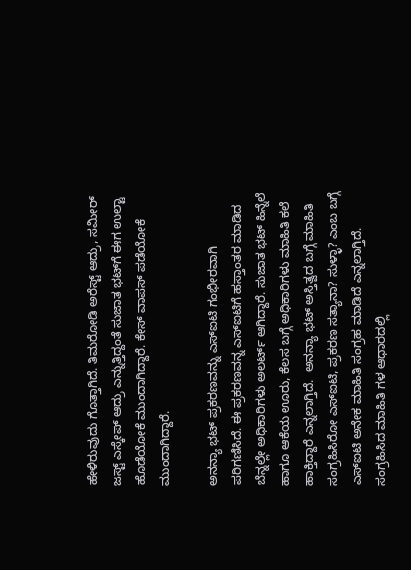ಹೇಳಿರುವುದು ಗೊತ್ತಾಗಿದೆ. ತಿಮರೋಡಿ ಅರೆಸ್ಟ್ ಆದ್ರು, ಸಮೀರ್ ಜಸ್ಟ್ ಎಸ್ಕೇಪ್ ಆದ್ರು ಎನ್ನುತ್ತಿದ್ದಂತೆ ಸುಜಾತ ಭಟ್‌ಗೆ ಈಗ ಉಲ್ಟಾ ಹೊಡೆಯೋಕೆ ಮುಂದಾಗಿದ್ದಾರೆ. ಕೇಸ್ ವಾಪಸ್ ಪಡೆಯೋಕೆ ಮುಂದಾಗಿದ್ದಾರೆ.

ಅನನ್ಯಾ ಭಟ್ ಪ್ರಕರಣವನ್ನು ಎಸ್ಐಟಿ ಗಂಭೀರವಾಗಿ ಪರಿಗಣಿಸಿದೆ. ಈ ಪ್ರಕರಣವನ್ನ ಎಸ್ಐಟಿಗೆ ಹಸ್ತಾಂತರ ಮಾಡಿದ ಬೆನ್ನಲ್ಲೇ ಅಧಿಕಾರಿಗಳು ಅಲರ್ಟ್ ಆಗಿದ್ದಾರೆ. ಸುಜಾತ ಭಟ್ ಹಿನ್ನೆಲೆ ಹಾಗೂ ಆಕೆಯ ಊರು, ಕೆಲಸ ಬಗ್ಗೆ ಅಧಿಕಾರಿಗಳು ಮಾಹಿತಿ ಕಲೆ ಹಾಕ್ತಿದ್ದಾರೆ ಎನ್ನಲಾಗ್ತಿದೆ.  ಅನನ್ಯಾ ಭಟ್ ಅಸ್ತಿತ್ವದ ಬಗ್ಗೆ ಮಾಹಿತಿ ಸಂಗ್ರಹಿಸಿರೋ ಎಸ್ಐಟಿ, ಪ್ರಕರಣ ಸತ್ಯಾನಾ? ಸುಳ್ಳಾ? ಎಂಬ ಬಗ್ಗೆ ಎಸ್ಐಟಿ ಅನೇಕ ಮಾಹಿತಿ ಸಂಗ್ರಹ ಮಾಡಿದೆ ಎನ್ನಲಾಗ್ತಿದೆ. ಸಂಗ್ರಹಿಸಿದ ಮಾಹಿತಿ ಗಳ ಆಧಾರದಲ್ಲಿ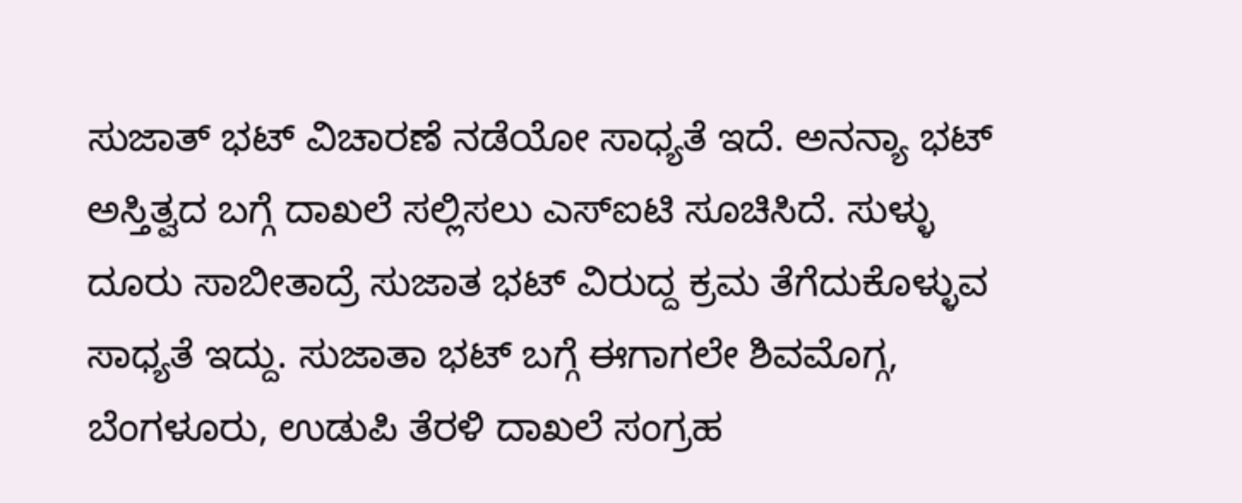ಸುಜಾತ್ ಭಟ್ ವಿಚಾರಣೆ ನಡೆಯೋ ಸಾಧ್ಯತೆ ಇದೆ. ಅನನ್ಯಾ ಭಟ್ ಅಸ್ತಿತ್ವದ ಬಗ್ಗೆ ದಾಖಲೆ ಸಲ್ಲಿಸಲು ಎಸ್ಐಟಿ ಸೂಚಿಸಿದೆ. ಸುಳ್ಳು ದೂರು ಸಾಬೀತಾದ್ರೆ ಸುಜಾತ ಭಟ್ ವಿರುದ್ದ ಕ್ರಮ ತೆಗೆದುಕೊಳ್ಳುವ ಸಾಧ್ಯತೆ ಇದ್ದು. ಸುಜಾತಾ ಭಟ್ ಬಗ್ಗೆ ಈಗಾಗಲೇ ಶಿವಮೊಗ್ಗ, ಬೆಂಗಳೂರು, ಉಡುಪಿ ತೆರಳಿ ದಾಖಲೆ ಸಂಗ್ರಹ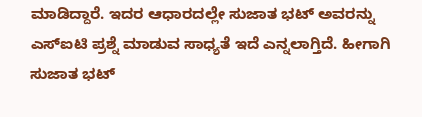ಮಾಡಿದ್ದಾರೆ. ಇದರ ಆಧಾರದಲ್ಲೇ ಸುಜಾತ ಭಟ್ ಅವರನ್ನು ಎಸ್ಐಟಿ ಪ್ರಶ್ನೆ ಮಾಡುವ ಸಾಧ್ಯತೆ ಇದೆ ಎನ್ನಲಾಗ್ತಿದೆ. ಹೀಗಾಗಿ ಸುಜಾತ ಭಟ್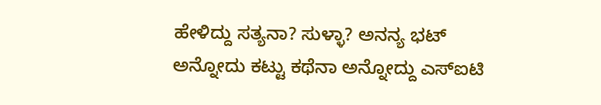ಹೇಳಿದ್ದು ಸತ್ಯನಾ? ಸುಳ್ಳಾ? ಅನನ್ಯ ಭಟ್ ಅನ್ನೋದು ಕಟ್ಟು ಕಥೆನಾ ಅನ್ನೋದ್ದು ಎಸ್‌ಐಟಿ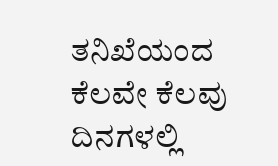ತನಿಖೆಯಂದ ಕೆಲವೇ ಕೆಲವು ದಿನಗಳಲ್ಲಿ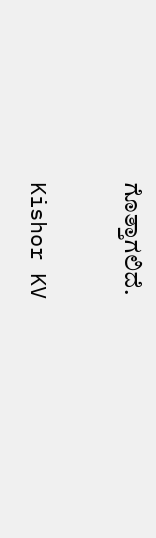ಗೊತ್ತಾಗಲಿದೆ.

Kishor KV